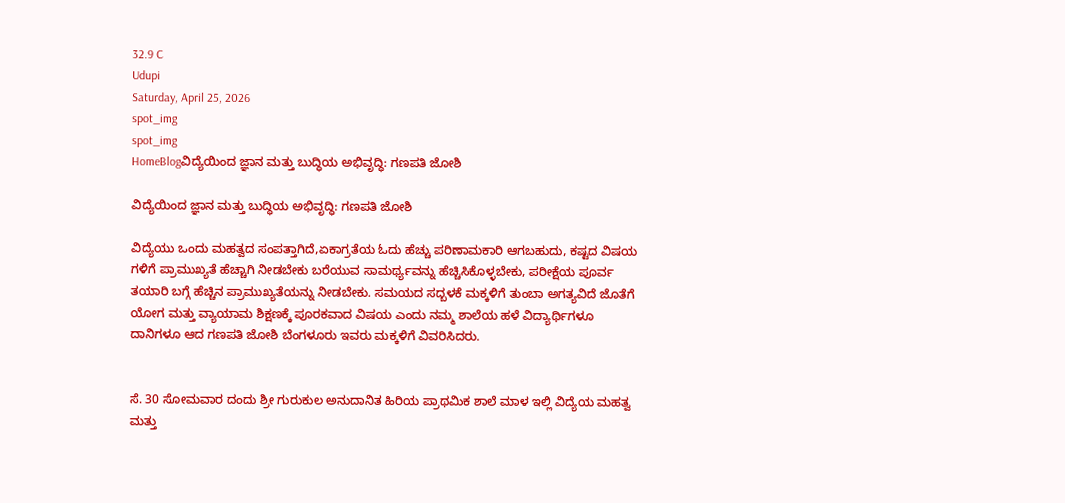32.9 C
Udupi
Saturday, April 25, 2026
spot_img
spot_img
HomeBlogವಿದ್ಯೆಯಿಂದ ಜ್ಞಾನ ಮತ್ತು ಬುದ್ಧಿಯ ಅಭಿವೃದ್ಧಿ: ಗಣಪತಿ ಜೋಶಿ

ವಿದ್ಯೆಯಿಂದ ಜ್ಞಾನ ಮತ್ತು ಬುದ್ಧಿಯ ಅಭಿವೃದ್ಧಿ: ಗಣಪತಿ ಜೋಶಿ

ವಿದ್ಯೆಯು ಒಂದು ಮಹತ್ವದ ಸಂಪತ್ತಾಗಿದೆ,ಏಕಾಗ್ರತೆಯ ಓದು ಹೆಚ್ಚು ಪರಿಣಾಮಕಾರಿ ಆಗಬಹುದು, ಕಷ್ಟದ ವಿಷಯ ಗಳಿಗೆ ಪ್ರಾಮುಖ್ಯತೆ ಹೆಚ್ಚಾಗಿ ನೀಡಬೇಕು ಬರೆಯುವ ಸಾಮರ್ಥ್ಯವನ್ನು ಹೆಚ್ಚಿಸಿಕೊಳ್ಳಬೇಕು, ಪರೀಕ್ಷೆಯ ಪೂರ್ವ ತಯಾರಿ ಬಗ್ಗೆ ಹೆಚ್ಚಿನ ಪ್ರಾಮುಖ್ಯತೆಯನ್ನು ನೀಡಬೇಕು. ಸಮಯದ ಸದ್ಬಳಕೆ ಮಕ್ಕಳಿಗೆ ತುಂಬಾ ಅಗತ್ಯವಿದೆ ಜೊತೆಗೆ ಯೋಗ ಮತ್ತು ವ್ಯಾಯಾಮ ಶಿಕ್ಷಣಕ್ಕೆ ಪೂರಕವಾದ ವಿಷಯ ಎಂದು ನಮ್ಮ ಶಾಲೆಯ ಹಳೆ ವಿದ್ಯಾರ್ಥಿಗಳೂ ದಾನಿಗಳೂ ಆದ ಗಣಪತಿ ಜೋಶಿ ಬೆಂಗಳೂರು ಇವರು ಮಕ್ಕಳಿಗೆ ವಿವರಿಸಿದರು.


ಸೆ. 30 ಸೋಮವಾರ ದಂದು ಶ್ರೀ ಗುರುಕುಲ ಅನುದಾನಿತ ಹಿರಿಯ ಪ್ರಾಥಮಿಕ ಶಾಲೆ ಮಾಳ ಇಲ್ಲಿ ವಿದ್ಯೆಯ ಮಹತ್ವ ಮತ್ತು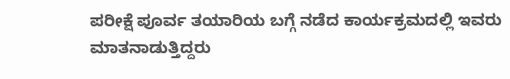ಪರೀಕ್ಷೆ ಪೂರ್ವ ತಯಾರಿಯ ಬಗ್ಗೆ ನಡೆದ ಕಾರ್ಯಕ್ರಮದಲ್ಲಿ ಇವರು ಮಾತನಾಡುತ್ತಿದ್ದರು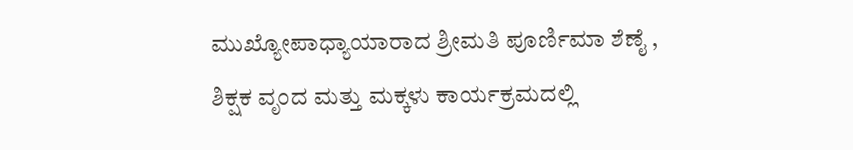ಮುಖ್ಯೋಪಾಧ್ಯಾಯಾರಾದ ಶ್ರೀಮತಿ ಪೂರ್ಣಿಮಾ ಶೆಣೈ ,
ಶಿಕ್ಷಕ ವೃಂದ ಮತ್ತು ಮಕ್ಕಳು ಕಾರ್ಯಕ್ರಮದಲ್ಲಿ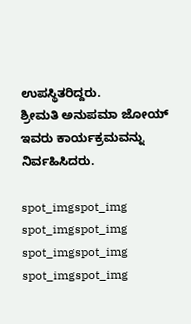ಉಪಸ್ಥಿತರಿದ್ದರು.
ಶ್ರೀಮತಿ ಅನುಪಮಾ ಜೋಯ್ ಇವರು ಕಾರ್ಯಕ್ರಮವನ್ನು ನಿರ್ವಹಿಸಿದರು.

spot_imgspot_img
spot_imgspot_img
spot_imgspot_img
spot_imgspot_img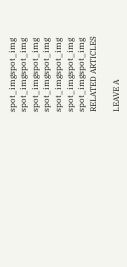spot_imgspot_img
spot_imgspot_img
spot_imgspot_img
spot_imgspot_img
spot_imgspot_img
spot_imgspot_img
spot_imgspot_img
RELATED ARTICLES

LEAVE A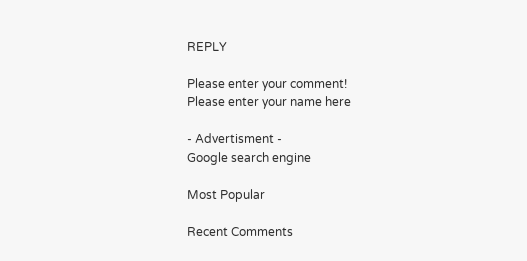REPLY

Please enter your comment!
Please enter your name here

- Advertisment -
Google search engine

Most Popular

Recent Comments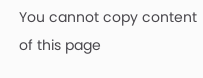You cannot copy content of this page